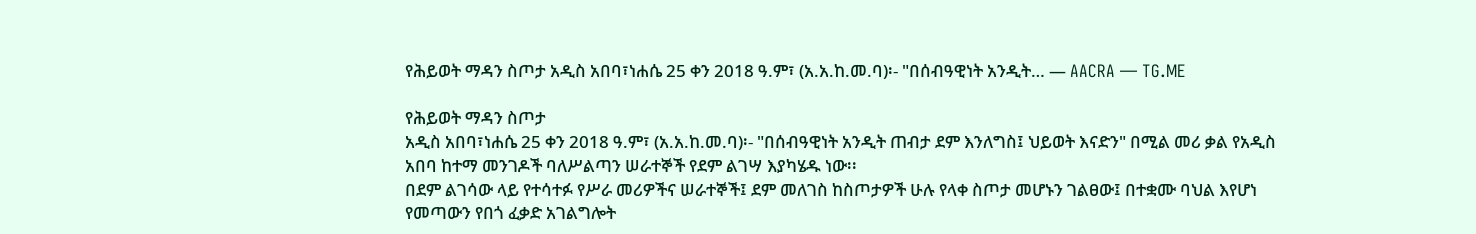የሕይወት ማዳን ስጦታ አዲስ አበባ፣ነሐሴ 25 ቀን 2018 ዓ.ም፣ (አ.አ.ከ.መ.ባ)፡- "በሰብዓዊነት አንዲት… — AACRA — TG.ME

የሕይወት ማዳን ስጦታ
አዲስ አበባ፣ነሐሴ 25 ቀን 2018 ዓ.ም፣ (አ.አ.ከ.መ.ባ)፡- "በሰብዓዊነት አንዲት ጠብታ ደም እንለግስ፤ ህይወት እናድን" በሚል መሪ ቃል የአዲስ አበባ ከተማ መንገዶች ባለሥልጣን ሠራተኞች የደም ልገሣ እያካሄዱ ነው፡፡
በደም ልገሳው ላይ የተሳተፉ የሥራ መሪዎችና ሠራተኞች፤ ደም መለገስ ከስጦታዎች ሁሉ የላቀ ስጦታ መሆኑን ገልፀው፤ በተቋሙ ባህል እየሆነ የመጣውን የበጎ ፈቃድ አገልግሎት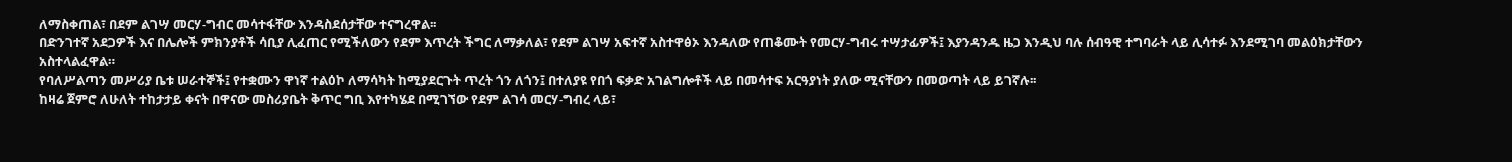ለማስቀጠል፣ በደም ልገሣ መርሃ-ግብር መሳተፋቸው እንዳስደሰታቸው ተናግረዋል፡፡
በድንገተኛ አደጋዎች እና በሌሎች ምክንያቶች ሳቢያ ሊፈጠር የሚችለውን የደም እጥረት ችግር ለማቃለል፣ የደም ልገሣ አፍተኛ አስተዋፅኦ እንዳለው የጠቆሙት የመርሃ-ግብሩ ተሣታፊዎች፤ እያንዳንዱ ዜጋ እንዲህ ባሉ ሰብዓዊ ተግባራት ላይ ሊሳተፉ እንደሚገባ መልዕክታቸውን አስተላልፈዋል።
የባለሥልጣን መሥሪያ ቤቱ ሠራተኞች፤ የተቋሙን ዋነኛ ተልዕኮ ለማሳካት ከሚያደርጉት ጥረት ጎን ለጎን፤ በተለያዩ የበጎ ፍቃድ አገልግሎቶች ላይ በመሳተፍ አርዓያነት ያለው ሚናቸውን በመወጣት ላይ ይገኛሉ፡፡
ከዛሬ ጀምሮ ለሁለት ተከታታይ ቀናት በዋናው መስሪያቤት ቅጥር ግቢ እየተካሄደ በሚገኘው የደም ልገሳ መርሃ-ግብረ ላይ፣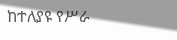ከተለያዩ የሥራ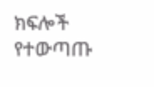ክፍሎች የተውጣጡ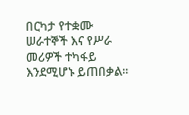በርካታ የተቋሙ ሠራተኞች እና የሥራ መሪዎች ተካፋይ እንደሚሆኑ ይጠበቃል፡፡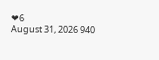❤6
August 31, 2026 940